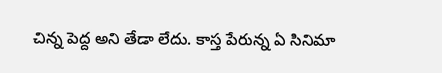చిన్న పెద్ద అని తేడా లేదు. కాస్త పేరున్న ఏ సినిమా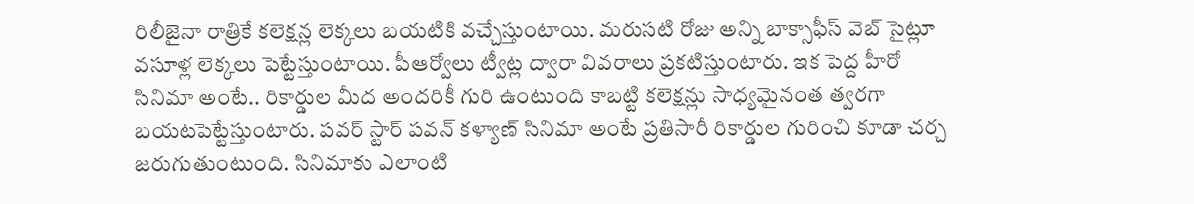రిలీజైనా రాత్రికే కలెక్షన్ల లెక్కలు బయటికి వచ్చేస్తుంటాయి. మరుసటి రోజు అన్ని బాక్సాఫీస్ వెబ్ సైట్లూ వసూళ్ల లెక్కలు పెట్టేస్తుంటాయి. పీఆర్వోలు ట్వీట్ల ద్వారా వివరాలు ప్రకటిస్తుంటారు. ఇక పెద్ద హీరో సినిమా అంటే.. రికార్డుల మీద అందరికీ గురి ఉంటుంది కాబట్టి కలెక్షన్లు సాధ్యమైనంత త్వరగా బయటపెట్టేస్తుంటారు. పవర్ స్టార్ పవన్ కళ్యాణ్ సినిమా అంటే ప్రతిసారీ రికార్డుల గురించి కూడా చర్చ జరుగుతుంటుంది. సినిమాకు ఎలాంటి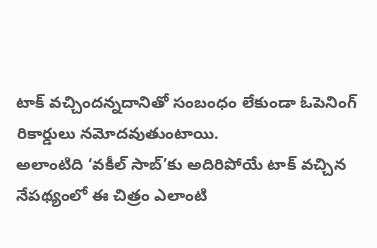టాక్ వచ్చిందన్నదానితో సంబంధం లేకుండా ఓపెనింగ్ రికార్డులు నమోదవుతుంటాయి.
అలాంటిది ‘వకీల్ సాబ్’కు అదిరిపోయే టాక్ వచ్చిన నేపథ్యంలో ఈ చిత్రం ఎలాంటి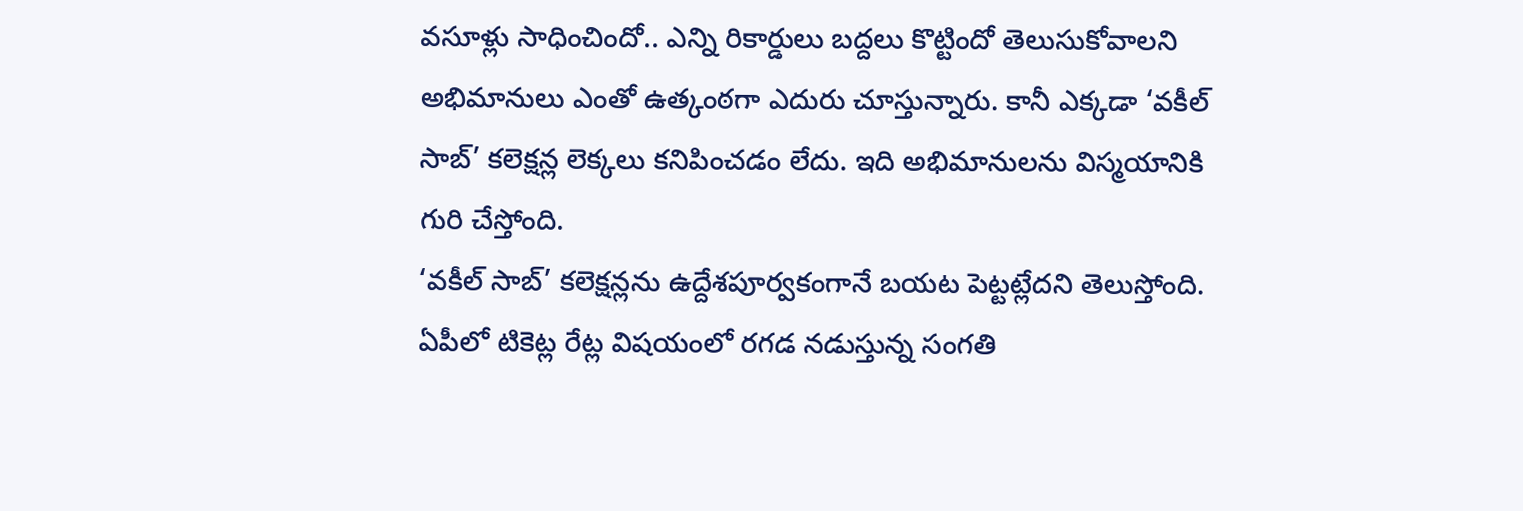వసూళ్లు సాధించిందో.. ఎన్ని రికార్డులు బద్దలు కొట్టిందో తెలుసుకోవాలని అభిమానులు ఎంతో ఉత్కంఠగా ఎదురు చూస్తున్నారు. కానీ ఎక్కడా ‘వకీల్ సాబ్’ కలెక్షన్ల లెక్కలు కనిపించడం లేదు. ఇది అభిమానులను విస్మయానికి గురి చేస్తోంది.
‘వకీల్ సాబ్’ కలెక్షన్లను ఉద్దేశపూర్వకంగానే బయట పెట్టట్లేదని తెలుస్తోంది. ఏపీలో టికెట్ల రేట్ల విషయంలో రగడ నడుస్తున్న సంగతి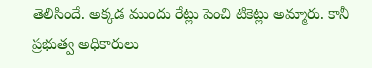తెలిసిందే. అక్కడ ముందు రేట్లు పెంచి టికెట్లు అమ్మారు. కానీ ప్రభుత్వ అధికారులు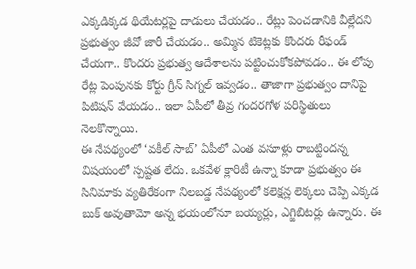ఎక్కడిక్కడ థియేటర్లపై దాడులు చేయడం.. రేట్లు పెంచడానికి వీల్లేదని ప్రభుత్వం జీవో జారీ చేయడం.. అమ్మిన టికెట్లకు కొందరు రీఫండ్ చేయగా.. కొందరు ప్రభుత్వ ఆదేశాలను పట్టించుకోకపోవడం.. ఈ లోపు రేట్ల పెంపునకు కోర్టు గ్రీన్ సిగ్నల్ ఇవ్వడం.. తాజాగా ప్రభుత్వం దానిపై పిటిషన్ వేయడం.. ఇలా ఏపీలో తీవ్ర గందరగోళ పరిస్థితులు నెలకొన్నాయి.
ఈ నేపథ్యంలో ‘వకీల్ సాబ్’ ఏపీలో ఎంత వసూళ్లు రాబట్టిందన్న విషయంలో స్పష్టత లేదు. ఒకవేళ క్లారిటీ ఉన్నా కూడా ప్రభుత్వం ఈ సినిమాకు వ్యతిరేకంగా నిలబడ్డ నేపథ్యంలో కలెక్షన్ల లెక్కలు చెప్పి ఎక్కడ బుక్ అవుతామో అన్న భయంలోనూ బయ్యర్లు, ఎగ్జిబిటర్లు ఉన్నారు. ఈ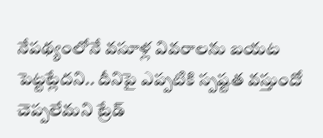నేపథ్యంలోనే వసూళ్ల వివరాలను బయట పెట్టట్లేదని.. దీనిపై ఎప్పటికి స్పష్టత వస్తుందో చెప్పలేమని ట్రేడ్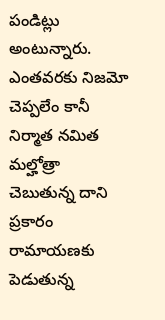పండిట్లు అంటున్నారు.
ఎంతవరకు నిజమో చెప్పలేం కానీ నిర్మాత నమిత మల్హోత్రా చెబుతున్న దాని ప్రకారం రామాయణకు పెడుతున్న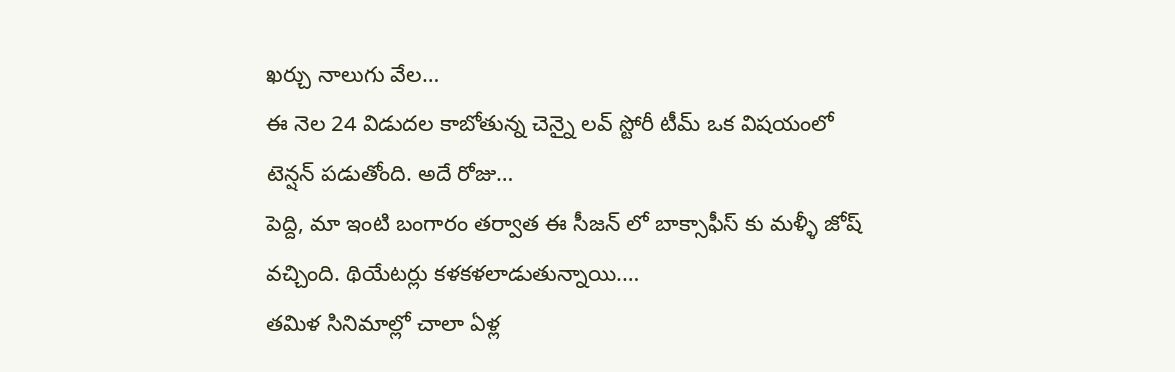ఖర్చు నాలుగు వేల…
ఈ నెల 24 విడుదల కాబోతున్న చెన్నై లవ్ స్టోరీ టీమ్ ఒక విషయంలో టెన్షన్ పడుతోంది. అదే రోజు…
పెద్ది, మా ఇంటి బంగారం తర్వాత ఈ సీజన్ లో బాక్సాఫీస్ కు మళ్ళీ జోష్ వచ్చింది. థియేటర్లు కళకళలాడుతున్నాయి.…
తమిళ సినిమాల్లో చాలా ఏళ్ల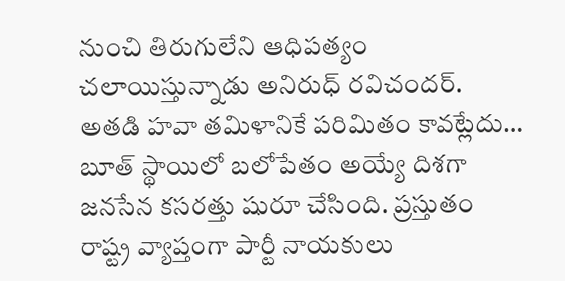నుంచి తిరుగులేని ఆధిపత్యం చలాయిస్తున్నాడు అనిరుధ్ రవిచందర్. అతడి హవా తమిళానికే పరిమితం కావట్లేదు…
బూత్ స్థాయిలో బలోపేతం అయ్యే దిశగా జనసేన కసరత్తు షురూ చేసింది. ప్రస్తుతం రాష్ట్ర వ్యాప్తంగా పార్టీ నాయకులు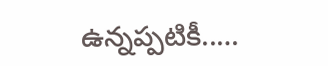ఉన్నప్పటికీ..…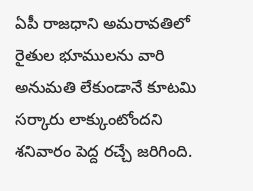ఏపీ రాజధాని అమరావతిలో రైతుల భూములను వారి అనుమతి లేకుండానే కూటమి సర్కారు లాక్కుంటోందని శనివారం పెద్ద రచ్చే జరిగింది.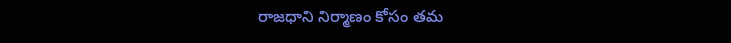రాజధాని నిర్మాణం కోసం తమ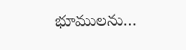భూములను…